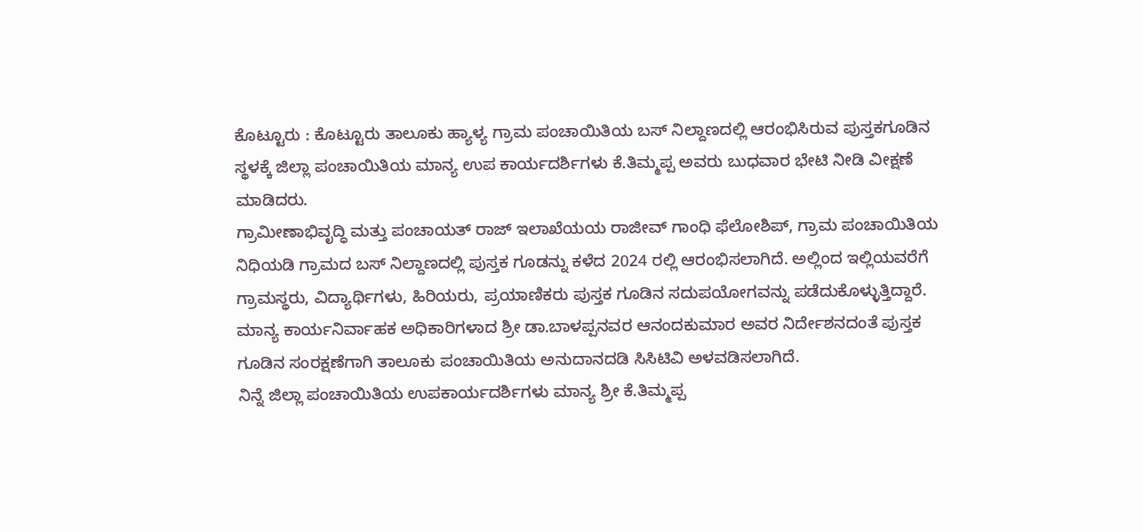ಕೊಟ್ಟೂರು : ಕೊಟ್ಟೂರು ತಾಲೂಕು ಹ್ಯಾಳ್ಯ ಗ್ರಾಮ ಪಂಚಾಯಿತಿಯ ಬಸ್ ನಿಲ್ದಾಣದಲ್ಲಿ ಆರಂಭಿಸಿರುವ ಪುಸ್ತಕಗೂಡಿನ ಸ್ಥಳಕ್ಕೆ ಜಿಲ್ಲಾ ಪಂಚಾಯಿತಿಯ ಮಾನ್ಯ ಉಪ ಕಾರ್ಯದರ್ಶಿಗಳು ಕೆ.ತಿಮ್ಮಪ್ಪ ಅವರು ಬುಧವಾರ ಭೇಟಿ ನೀಡಿ ವೀಕ್ಷಣೆ ಮಾಡಿದರು.
ಗ್ರಾಮೀಣಾಭಿವೃದ್ಧಿ ಮತ್ತು ಪಂಚಾಯತ್ ರಾಜ್ ಇಲಾಖೆಯಯ ರಾಜೀವ್ ಗಾಂಧಿ ಫೆಲೋಶಿಪ್, ಗ್ರಾಮ ಪಂಚಾಯಿತಿಯ ನಿಧಿಯಡಿ ಗ್ರಾಮದ ಬಸ್ ನಿಲ್ದಾಣದಲ್ಲಿ ಪುಸ್ತಕ ಗೂಡನ್ನು ಕಳೆದ 2024 ರಲ್ಲಿ ಆರಂಭಿಸಲಾಗಿದೆ. ಅಲ್ಲಿಂದ ಇಲ್ಲಿಯವರೆಗೆ ಗ್ರಾಮಸ್ಥರು, ವಿದ್ಯಾರ್ಥಿಗಳು, ಹಿರಿಯರು, ಪ್ರಯಾಣಿಕರು ಪುಸ್ತಕ ಗೂಡಿನ ಸದುಪಯೋಗವನ್ನು ಪಡೆದುಕೊಳ್ಳುತ್ತಿದ್ದಾರೆ.
ಮಾನ್ಯ ಕಾರ್ಯನಿರ್ವಾಹಕ ಅಧಿಕಾರಿಗಳಾದ ಶ್ರೀ ಡಾ.ಬಾಳಪ್ಪನವರ ಆನಂದಕುಮಾರ ಅವರ ನಿರ್ದೇಶನದಂತೆ ಪುಸ್ತಕ ಗೂಡಿನ ಸಂರಕ್ಷಣೆಗಾಗಿ ತಾಲೂಕು ಪಂಚಾಯಿತಿಯ ಅನುದಾನದಡಿ ಸಿಸಿಟಿವಿ ಅಳವಡಿಸಲಾಗಿದೆ.
ನಿನ್ನೆ ಜಿಲ್ಲಾ ಪಂಚಾಯಿತಿಯ ಉಪಕಾರ್ಯದರ್ಶಿಗಳು ಮಾನ್ಯ ಶ್ರೀ ಕೆ.ತಿಮ್ಮಪ್ಪ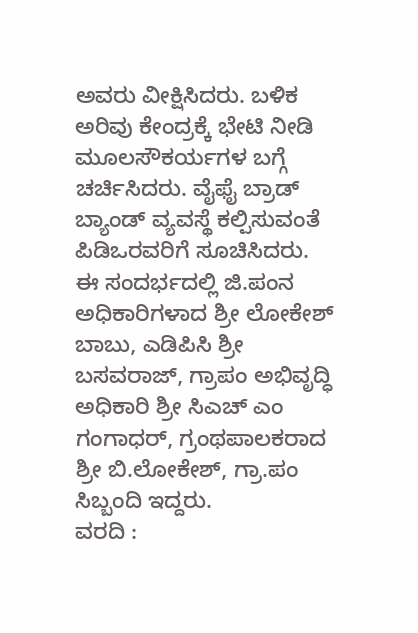ಅವರು ವೀಕ್ಷಿಸಿದರು. ಬಳಿಕ ಅರಿವು ಕೇಂದ್ರಕ್ಕೆ ಭೇಟಿ ನೀಡಿ ಮೂಲಸೌಕರ್ಯಗಳ ಬಗ್ಗೆ ಚರ್ಚಿಸಿದರು. ವೈಫೈ ಬ್ರಾಡ್ ಬ್ಯಾಂಡ್ ವ್ಯವಸ್ಥೆ ಕಲ್ಪಿಸುವಂತೆ ಪಿಡಿಒರವರಿಗೆ ಸೂಚಿಸಿದರು.
ಈ ಸಂದರ್ಭದಲ್ಲಿ ಜಿ.ಪಂನ ಅಧಿಕಾರಿಗಳಾದ ಶ್ರೀ ಲೋಕೇಶ್ ಬಾಬು, ಎಡಿಪಿಸಿ ಶ್ರೀ ಬಸವರಾಜ್, ಗ್ರಾಪಂ ಅಭಿವೃದ್ಧಿ ಅಧಿಕಾರಿ ಶ್ರೀ ಸಿಎಚ್ ಎಂ ಗಂಗಾಧರ್, ಗ್ರಂಥಪಾಲಕರಾದ ಶ್ರೀ ಬಿ.ಲೋಕೇಶ್, ಗ್ರಾ.ಪಂ ಸಿಬ್ಬಂದಿ ಇದ್ದರು.
ವರದಿ :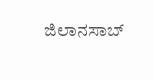ಜಿಲಾನಸಾಬ್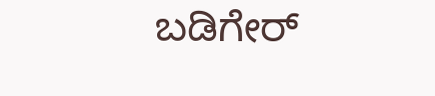ಬಡಿಗೇರ್